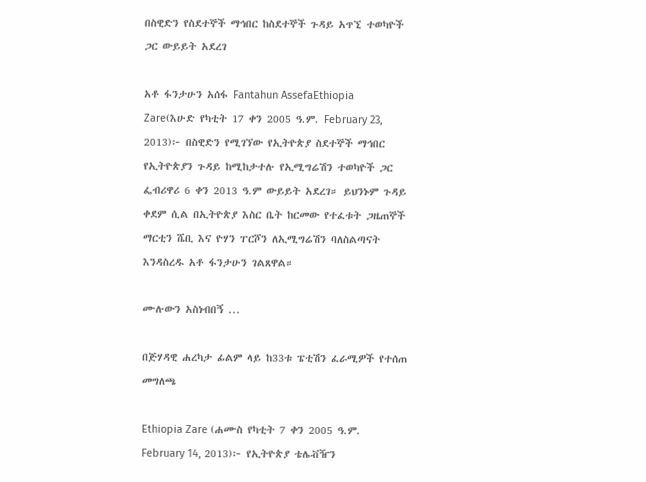በስዊድን የስደተኞች ማኅበር ከስደተኞች ጉዳይ አጥኚ ተወካዮች ጋር ውይይት አደረገ

አቶ ፋንታሁን አሰፋ Fantahun AssefaEthiopia Zare(እሁድ የካቲት 17 ቀን 2005 ዓ.ም. February 23, 2013)፦ በስዊድን የሚገኘው የኢትዮጵያ ስደተኞች ማኅበር የኢትዮጵያን ጉዳይ ከሚከታተሉ የኢሚግሬሽን ተወካዮች ጋር ፌብሪዋሪ 6 ቀን 2013 ዓ.ም ውይይት አደረገ። ይህንኑም ጉዳይ ቀደም ሲል በኢትዮጵያ እስር ቤት ከርመው የተፈቱት ጋዜጠኞች ማርቲን ሼቢ እና ዮሃን ፐርሾን ለኢሚግሬሽን ባለስልጣናት እንዳስረዱ አቶ ፋንታሁን ገልጸዋል።

ሙሉውን አስነብበኝ ...

በጅሃዳዊ ሐረካታ ፊልም ላይ ከ33ቱ ፔቲሽን ፈራሚዎች የተሰጠ መግለጫ

Ethiopia Zare (ሐሙስ የካቲት 7 ቀን 2005 ዓ.ም. February 14, 2013)፦ የኢትዮጵያ ቴሌቭዥን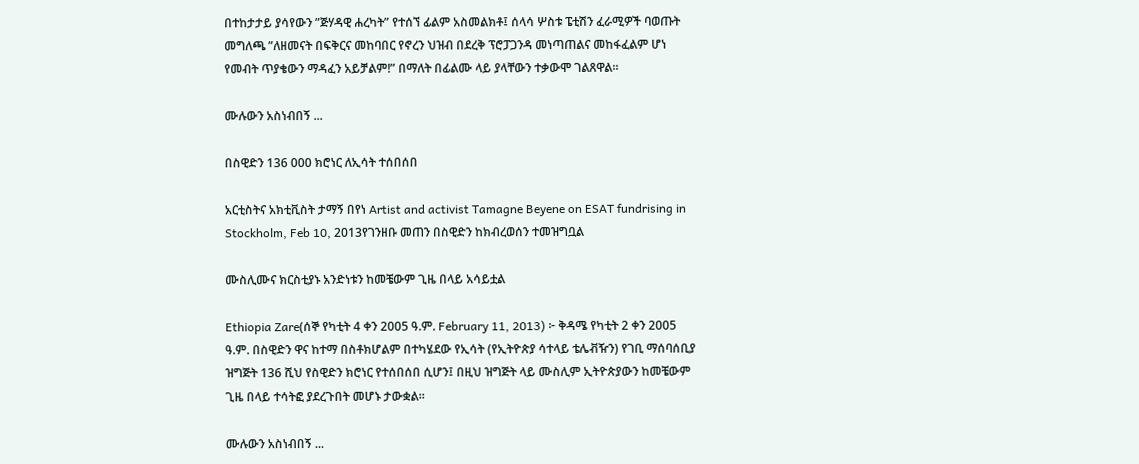በተከታታይ ያሳየውን ”ጅሃዳዊ ሐረካት” የተሰኘ ፊልም አስመልክቶ፤ ሰላሳ ሦስቱ ፔቲሽን ፈራሚዎች ባወጡት መግለጫ ”ለዘመናት በፍቅርና መከባበር የኖረን ህዝብ በደረቅ ፕሮፓጋንዳ መነጣጠልና መከፋፈልም ሆነ የመብት ጥያቄውን ማዳፈን አይቻልም!” በማለት በፊልሙ ላይ ያላቸውን ተቃውሞ ገልጸዋል።

ሙሉውን አስነብበኝ ...

በስዊድን 136 000 ክሮነር ለኢሳት ተሰበሰበ

አርቲስትና አክቲቪስት ታማኝ በየነ Artist and activist Tamagne Beyene on ESAT fundrising in Stockholm, Feb 10, 2013የገንዘቡ መጠን በስዊድን ከክብረወሰን ተመዝግቧል

ሙስሊሙና ክርስቲያኑ አንድነቱን ከመቼውም ጊዜ በላይ አሳይቷል

Ethiopia Zare(ሰኞ የካቲት 4 ቀን 2005 ዓ.ም. February 11, 2013) ፦ ቅዳሜ የካቲት 2 ቀን 2005 ዓ.ም. በስዊድን ዋና ከተማ በስቶክሆልም በተካሄደው የኢሳት (የኢትዮጵያ ሳተላይ ቴሌቭዥን) የገቢ ማሰባሰቢያ ዝግጅት 136 ሺህ የስዊድን ክሮነር የተሰበሰበ ሲሆን፤ በዚህ ዝግጅት ላይ ሙስሊም ኢትዮጵያውን ከመቼውም ጊዜ በላይ ተሳትፎ ያደረጉበት መሆኑ ታውቋል።

ሙሉውን አስነብበኝ ...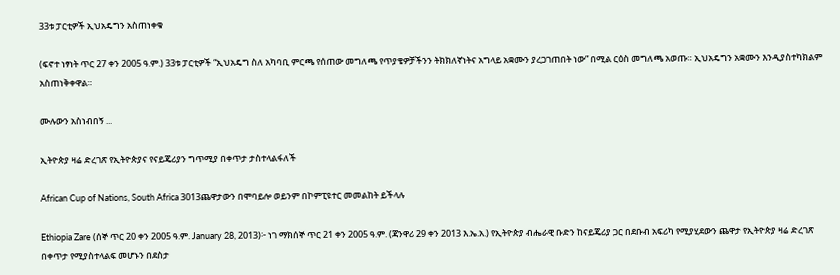33ቱ ፓርቲዎች ኢህአዴግን አስጠነቀቁ

(ፍኖተ ነፃነት ጥር 27 ቀን 2005 ዓ.ም.) 33ቱ ፓርቲዎች “ኢህአዴግ ስለ አካባቢ ምርጫ የሰጠው መግለጫ የጥያቄዎቻችንን ትክክለኛነትና አግላይ አቋሙን ያረጋገጠበት ነው” በሚል ርዕስ መግለጫ አወጡ። ኢህአዴግን አቋሙን እንዲያስተካክልም አስጠነቅቀዋል።

ሙሉውን አስነብበኝ ...

ኢትዮጵያ ዛሬ ድረገጽ የኢትዮጵያና የናይጄሪያን ግጥሚያ በቀጥታ ታስተላልፋለች

African Cup of Nations, South Africa 3013ጨዋታውን በሞባይሎ ወይንም በኮምፒዩተር መመልከት ይችላሉ

Ethiopia Zare (ሰኞ ጥር 20 ቀን 2005 ዓ.ም. January 28, 2013)፦ ነገ ማክሰኞ ጥር 21 ቀን 2005 ዓ.ም. (ጃንዋሪ 29 ቀን 2013 እ.ኤ.አ.) የኢትዮጵያ ብሔራዊ ቡድን ከናይጄሪያ ጋር በደቡብ አፍሪካ የሚያሂደውን ጨዋታ የኢትዮጵያ ዛሬ ድረገጽ በቀጥታ የሚያስተላልፍ መሆኑን በደስታ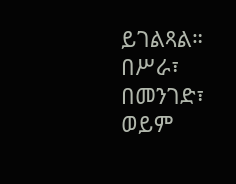ይገልጻል። በሥራ፣ በመንገድ፣ ወይም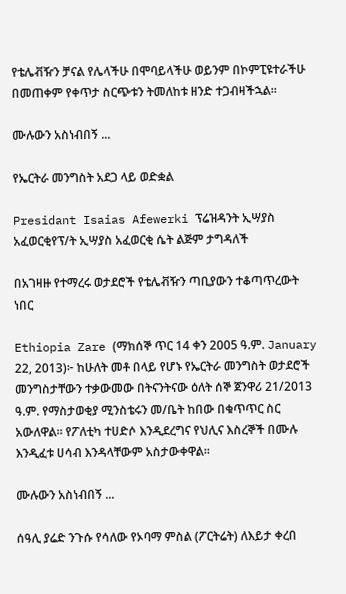የቴሌቭዥን ቻናል የሌላችሁ በሞባይላችሁ ወይንም በኮምፒዩተራችሁ በመጠቀም የቀጥታ ስርጭቱን ትመለከቱ ዘንድ ተጋብዛችኋል።

ሙሉውን አስነብበኝ ...

የኤርትራ መንግስት አደጋ ላይ ወድቋል

Presidant Isaias Afewerki ፕሬዝዳንት ኢሣያስ አፈወርቂየፕ/ት ኢሣያስ አፈወርቂ ሴት ልጅም ታግዳለች

በአገዛዙ የተማረሩ ወታደሮች የቴሌቭዥን ጣቢያውን ተቆጣጥረውት ነበር

Ethiopia Zare (ማክሰኞ ጥር 14 ቀን 2005 ዓ.ም. January 22, 2013)፦ ከሁለት መቶ በላይ የሆኑ የኤርትራ መንግስት ወታደሮች መንግስታቸውን ተቃውመው በትናንትናው ዕለት ሰኞ ጀንዋሪ 21/2013 ዓ.ም. የማስታወቂያ ሚንስቴሩን መ/ቤት ከበው በቁጥጥር ስር አውለዋል። የፖለቲካ ተሀድሶ እንዲደረግና የህሊና እስረኞች በሙሉ እንዲፈቱ ሀሳብ እንዳላቸውም አስታውቀዋል።

ሙሉውን አስነብበኝ ...

ሰዓሊ ያሬድ ንጉሱ የሳለው የኦባማ ምስል (ፖርትሬት) ለእይታ ቀረበ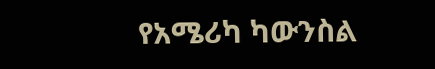የአሜሪካ ካውንስል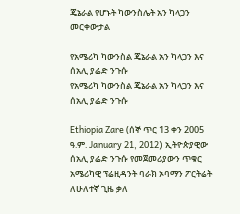ጄኔራል የሆኑት ካውንስሌት አን ካላጋን መርቀውታል

የአሜሪካ ካውንስል ጄኔራል አን ካላጋን እና ሰአሊ ያሬድ ንጉሱ
የአሜሪካ ካውንስል ጄኔራል አን ካላጋን እና ሰአሊ ያሬድ ንጉሱ

Ethiopia Zare (ሰኞ ጥር 13 ቀን 2005 ዓ.ም. January 21, 2012) ኢትዮጵያዊው ሰአሊ ያሬድ ንጉሱ የመጀመሪያውን ጥቁር አሜሪካዊ ፕሬዚዳንት ባራክ ኦባማን ፖርትሬት ለሁለተኛ ጊዜ ቃለ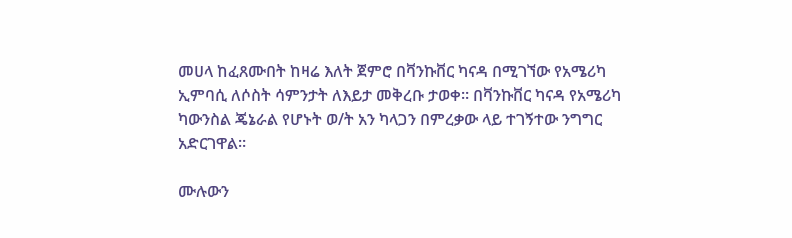መሀላ ከፈጸሙበት ከዛሬ እለት ጀምሮ በቫንኩቨር ካናዳ በሚገኘው የአሜሪካ ኢምባሲ ለሶስት ሳምንታት ለእይታ መቅረቡ ታወቀ። በቫንኩቨር ካናዳ የአሜሪካ ካውንስል ጄኔራል የሆኑት ወ/ት አን ካላጋን በምረቃው ላይ ተገኝተው ንግግር አድርገዋል።

ሙሉውን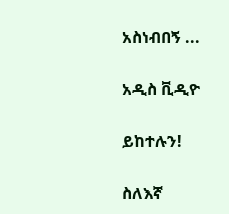አስነብበኝ ...

አዲስ ቪዲዮ

ይከተሉን!

ስለእኛ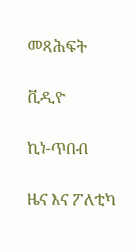መጻሕፍት

ቪዲዮ

ኪነ-ጥበብ

ዜና እና ፖለቲካ